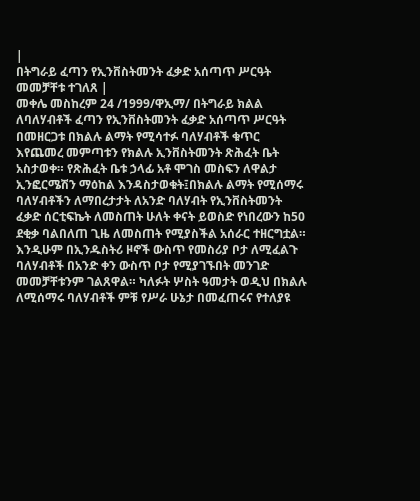|
በትግራይ ፈጣን የኢንቨስትመንት ፈቃድ አሰጣጥ ሥርዓት መመቻቸቱ ተገለጸ |
መቀሌ መስከረም 24 /1999/ዋኢማ/ በትግራይ ክልል ለባለሃብቶች ፈጣን የኢንቨስትመንት ፈቃድ አሰጣጥ ሥርዓት በመዘርጋቱ በክልሉ ልማት የሚሳተፉ ባለሃብቶች ቁጥር እየጨመረ መምጣቱን የክልሉ ኢንቨስትመንት ጽሕፈት ቤት አስታወቀ። የጽሕፈት ቤቱ ኃላፊ አቶ ሞገስ መስፍን ለዋልታ ኢንፎርሜሽን ማዕከል እንዳስታወቁት፤በክልሉ ልማት የሚሰማሩ ባለሃብቶችን ለማበረታታት ለአንድ ባለሃብት የኢንቨስትመንት ፈቃድ ሰርቲፍኬት ለመስጠት ሁለት ቀናት ይወስድ የነበረውን ከ50 ደቂቃ ባልበለጠ ጊዜ ለመስጠት የሚያስችል አሰራር ተዘርግቷል። እንዲሁም በኢንዱስትሪ ዞኖች ውስጥ የመስሪያ ቦታ ለሚፈልጉ ባለሃብቶች በአንድ ቀን ውስጥ ቦታ የሚያገኙበት መንገድ መመቻቸቱንም ገልጸዋል። ካለፉት ሦስት ዓመታት ወዲህ በክልሉ ለሚሰማሩ ባለሃብቶች ምቹ የሥራ ሁኔታ በመፈጠሩና የተለያዩ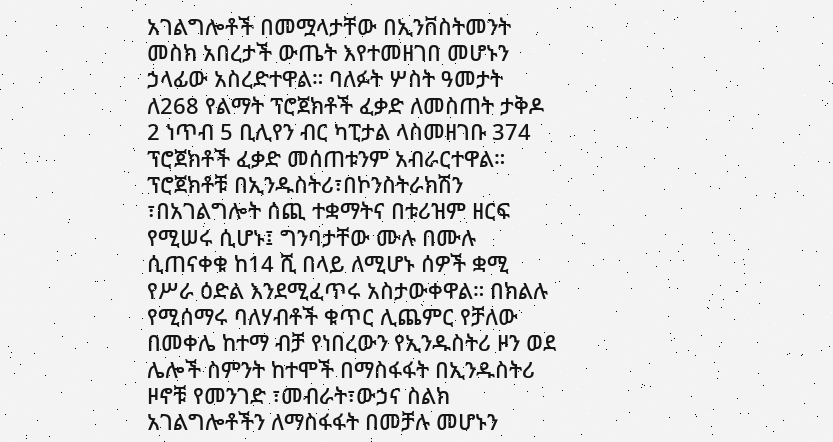አገልግሎቶች በመሟላታቸው በኢንቨስትመንት መስክ አበረታች ውጤት እየተመዘገበ መሆኑን ኃላፊው አስረድተዋል። ባለፉት ሦስት ዓመታት ለ268 የልማት ፕሮጀክቶች ፈቃድ ለመስጠት ታቅዶ 2 ነጥብ 5 ቢሊየን ብር ካፒታል ላስመዘገቡ 374 ፕሮጀክቶች ፈቃድ መሰጠቱንም አብራርተዋል። ፕሮጀክቶቹ በኢንዱስትሪ፣በኮንስትራክሽን ፣በአገልግሎት ሰጪ ተቋማትና በቱሪዝም ዘርፍ የሚሠሩ ሲሆኑ፤ ግንባታቸው ሙሉ በሙሉ ሲጠናቀቁ ከ14 ሺ በላይ ለሚሆኑ ሰዎች ቋሚ የሥራ ዕድል እንደሚፈጥሩ አስታውቀዋል። በክልሉ የሚሰማሩ ባለሃብቶች ቁጥር ሊጨምር የቻለው በመቀሌ ከተማ ብቻ የነበረውን የኢንዱስትሪ ዞን ወደ ሌሎች ስምንት ከተሞች በማስፋፋት በኢንዱስትሪ ዞኖቹ የመንገድ ፣መብራት፣ውኃና ስልክ አገልግሎቶችን ለማስፋፋት በመቻሉ መሆኑን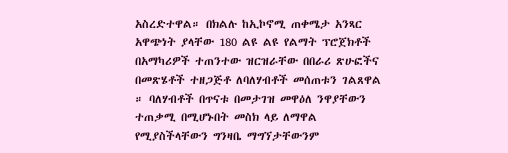አስረድተዋል። በክልሉ ከኢኮኖሚ ጠቀሜታ አንጻር አዋጭነት ያላቸው 180 ልዩ ልዩ የልማት ፕሮጀክቶች በአማካሪዎች ተጠንተው ዝርዝራቸው በበራሪ ጽሁፎችና በመጽሄቶች ተዘጋጅቶ ለባለሃብቶች መሰጠቱን ገልጸዋል ። ባለሃብቶች በጥናቱ በመታገዝ መዋዕለ ንዋያቸውን ተጠቃሚ በሚሆኑበት መስክ ላይ ለማዋል የሚያስችላቸውን ግንዛቤ ማግኘታቸውንም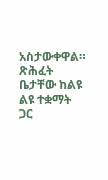አስታውቀዋል። ጽሕፈት ቤታቸው ከልዩ ልዩ ተቋማት ጋር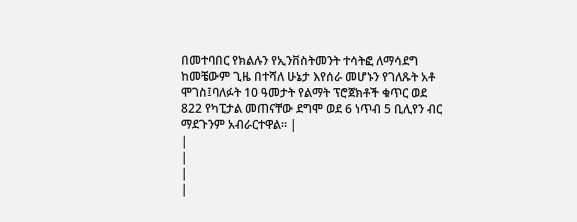በመተባበር የክልሉን የኢንቨስትመንት ተሳትፎ ለማሳደግ ከመቼውም ጊዜ በተሻለ ሁኔታ እየሰራ መሆኑን የገለጹት አቶ ሞገስ፤ባለፉት 10 ዓመታት የልማት ፕሮጀክቶች ቁጥር ወደ 822 የካፒታል መጠናቸው ደግሞ ወደ 6 ነጥብ 5 ቢሊየን ብር ማደጉንም አብራርተዋል። |
|
|
|
|